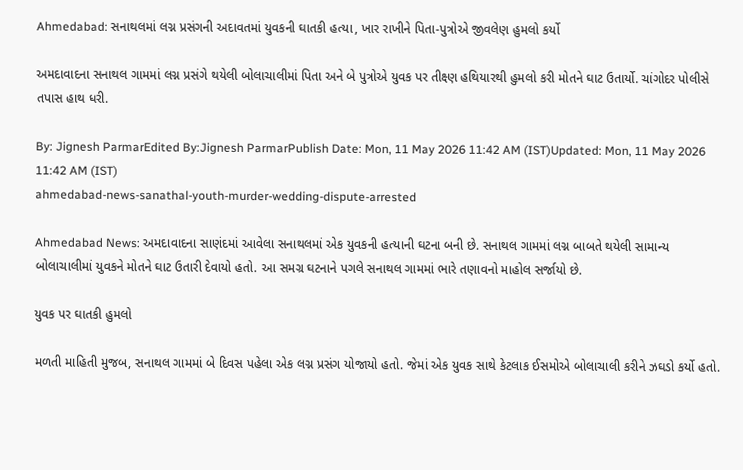Ahmedabad: સનાથલમાં લગ્ન પ્રસંગની અદાવતમાં યુવકની ઘાતકી હત્યા, ખાર રાખીને પિતા-પુત્રોએ જીવલેણ હુમલો કર્યો

અમદાવાદના સનાથલ ગામમાં લગ્ન પ્રસંગે થયેલી બોલાચાલીમાં પિતા અને બે પુત્રોએ યુવક પર તીક્ષ્ણ હથિયારથી હુમલો કરી મોતને ઘાટ ઉતાર્યો. ચાંગોદર પોલીસે તપાસ હાથ ધરી.

By: Jignesh ParmarEdited By:Jignesh ParmarPublish Date: Mon, 11 May 2026 11:42 AM (IST)Updated: Mon, 11 May 2026 11:42 AM (IST)
ahmedabad-news-sanathal-youth-murder-wedding-dispute-arrested

Ahmedabad News: અમદાવાદના સાણંદમાં આવેલા સનાથલમાં એક યુવકની હત્યાની ઘટના બની છે. સનાથલ ગામમાં લગ્ન બાબતે થયેલી સામાન્ય બોલાચાલીમાં યુવકને મોતને ઘાટ ઉતારી દેવાયો હતો. આ સમગ્ર ઘટનાને પગલે સનાથલ ગામમાં ભારે તણાવનો માહોલ સર્જાયો છે.

યુવક પર ઘાતકી હુમલો

મળતી માહિતી મુજબ, સનાથલ ગામમાં બે દિવસ પહેલા એક લગ્ન પ્રસંગ યોજાયો હતો. જેમાં એક યુવક સાથે કેટલાક ઈસમોએ બોલાચાલી કરીને ઝઘડો કર્યો હતો.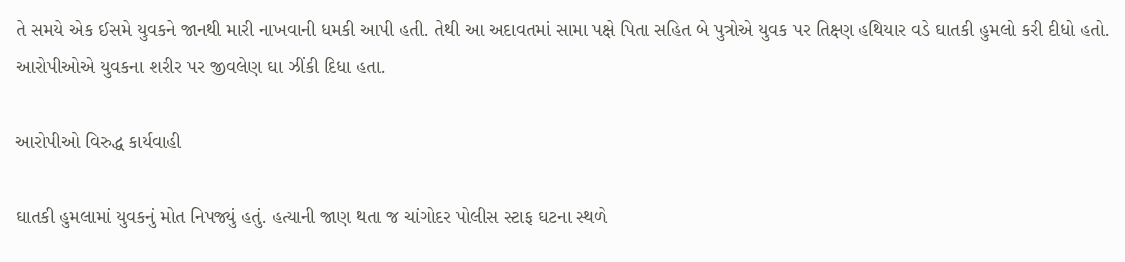તે સમયે એક ઈસમે યુવકને જાનથી મારી નાખવાની ધમકી આપી હતી. તેથી આ અદાવતમાં સામા પક્ષે પિતા સહિત બે પુત્રોએ યુવક પર તિક્ષ્ણ હથિયાર વડે ઘાતકી હુમલો કરી દીધો હતો. આરોપીઓએ યુવકના શરીર પર જીવલેણ ઘા ઝીંકી દિધા હતા.

આરોપીઓ વિરુદ્ધ કાર્યવાહી

ઘાતકી હુમલામાં યુવકનું મોત નિપજ્યું હતું. હત્યાની જાણ થતા જ ચાંગોદર પોલીસ સ્ટાફ ઘટના સ્થળે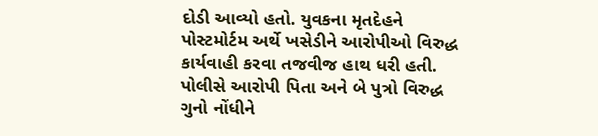દોડી આવ્યો હતો. યુવકના મૃતદેહને પોસ્ટમોર્ટમ અર્થે ખસેડીને આરોપીઓ વિરુદ્ધ કાર્યવાહી કરવા તજવીજ હાથ ધરી હતી. પોલીસે આરોપી પિતા અને બે પુત્રો વિરુદ્ધ ગુનો નોંધીને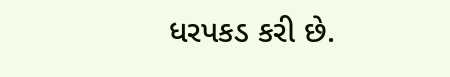ધરપકડ કરી છે.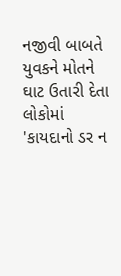નજીવી બાબતે યુવકને મોતને ઘાટ ઉતારી દેતા લોકોમાં 'કાયદાનો ડર ન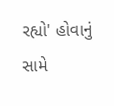રહ્યો' હોવાનું સામે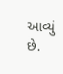આવ્યું છે.